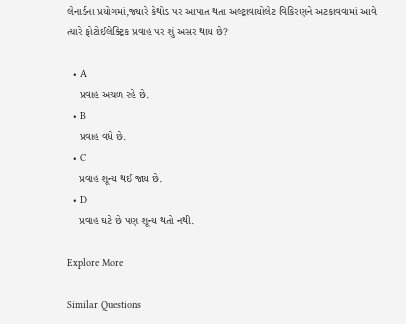લેનાર્ડના પ્રયોગમાં,જ્યારે કેથોડ પર આપાત થતા અલ્ટ્રાવાયોલેટ વિકિરણને અટકાવવામાં આવે ત્યારે ફોટોઈલેક્ટ્રિક પ્રવાહ પર શું અસર થાય છે?

  • A
    પ્રવાહ અચળ રહે છે.
  • B
    પ્રવાહ વધે છે.
  • C
    પ્રવાહ શૂન્ય થઈ જાય છે.
  • D
    પ્રવાહ ઘટે છે પણ શૂન્ય થતો નથી.

Explore More

Similar Questions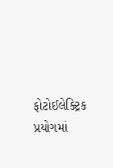ફોટોઈલેક્ટ્રિક પ્રયોગમાં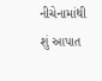નીચેનામાંથી શું આપાત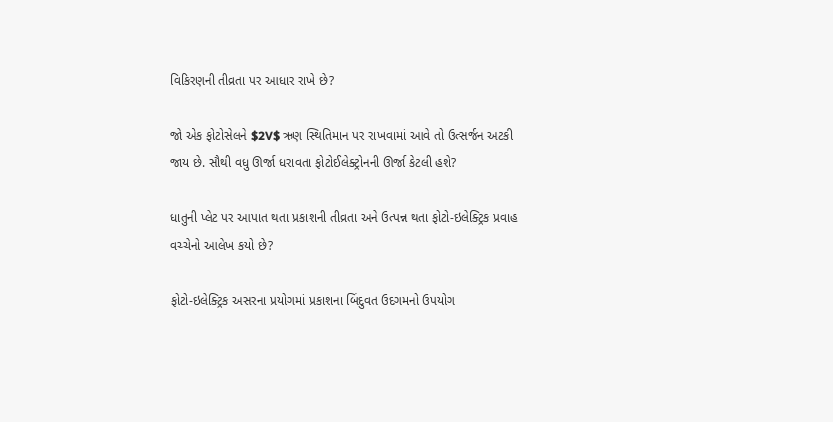વિકિરણની તીવ્રતા પર આધાર રાખે છે?

જો એક ફોટોસેલને $2V$ ઋણ સ્થિતિમાન પર રાખવામાં આવે તો ઉત્સર્જન અટકી જાય છે. સૌથી વધુ ઊર્જા ધરાવતા ફોટોઈલેક્ટ્રોનની ઊર્જા કેટલી હશે?

ધાતુની પ્લેટ પર આપાત થતા પ્રકાશની તીવ્રતા અને ઉત્પન્ન થતા ફોટો-ઇલેક્ટ્રિક પ્રવાહ વચ્ચેનો આલેખ કયો છે?

ફોટો-ઇલેક્ટ્રિક અસરના પ્રયોગમાં પ્રકાશના બિંદુવત ઉદગમનો ઉપયોગ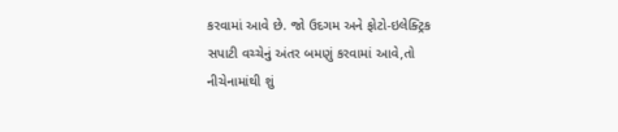કરવામાં આવે છે. જો ઉદગમ અને ફોટો-ઇલેક્ટ્રિક સપાટી વચ્ચેનું અંતર બમણું કરવામાં આવે,તો નીચેનામાંથી શું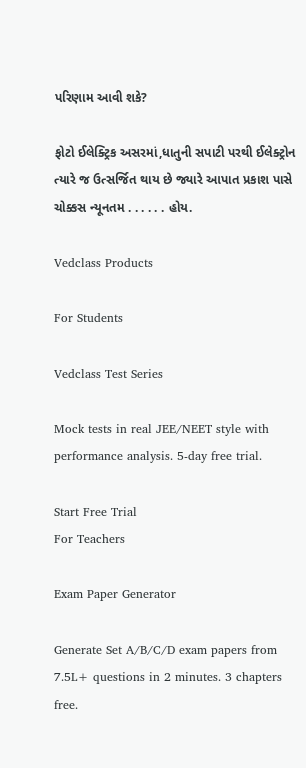પરિણામ આવી શકે?

ફોટો ઈલેક્ટ્રિક અસરમાં,ધાતુની સપાટી પરથી ઈલેક્ટ્રોન ત્યારે જ ઉત્સર્જિત થાય છે જ્યારે આપાત પ્રકાશ પાસે ચોક્કસ ન્યૂનતમ . . . . . . હોય.

Vedclass Products

For Students

Vedclass Test Series

Mock tests in real JEE/NEET style with performance analysis. 5-day free trial.

Start Free Trial
For Teachers

Exam Paper Generator

Generate Set A/B/C/D exam papers from 7.5L+ questions in 2 minutes. 3 chapters free.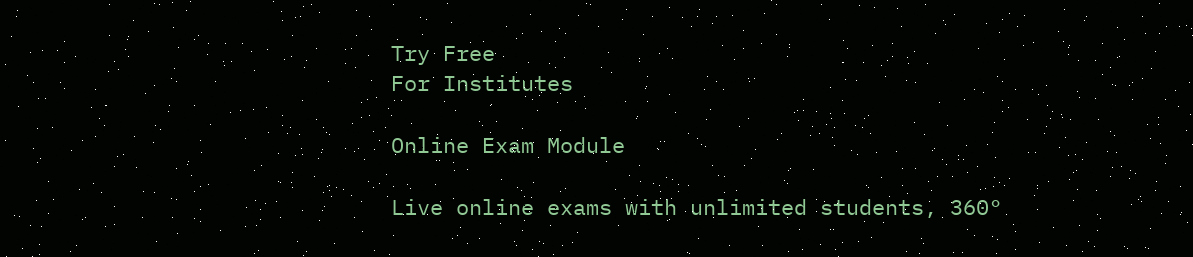Try Free
For Institutes

Online Exam Module

Live online exams with unlimited students, 360°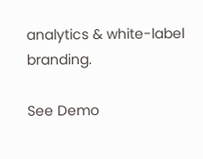analytics & white-label branding.

See Demo